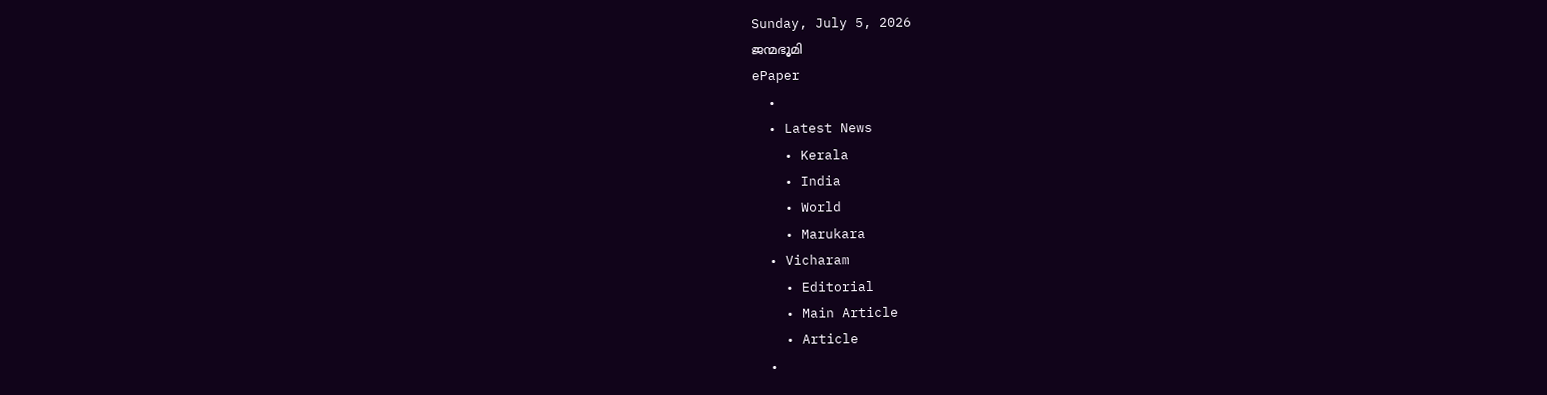Sunday, July 5, 2026
ജന്മഭൂമി
ePaper
  •
  • Latest News
    • Kerala
    • India
    • World
    • Marukara
  • Vicharam
    • Editorial
    • Main Article
    • Article
  •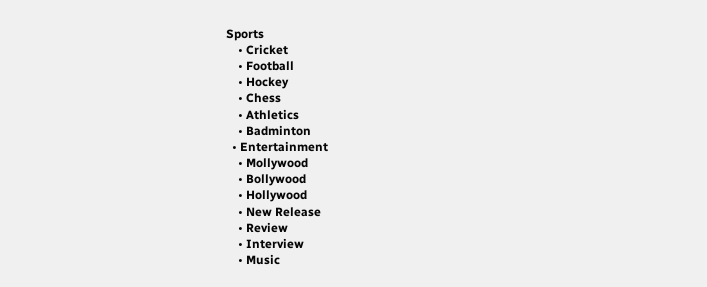Sports
    • Cricket
    • Football
    • Hockey
    • Chess
    • Athletics
    • Badminton
  • Entertainment
    • Mollywood
    • Bollywood
    • Hollywood
    • New Release
    • Review
    • Interview
    • Music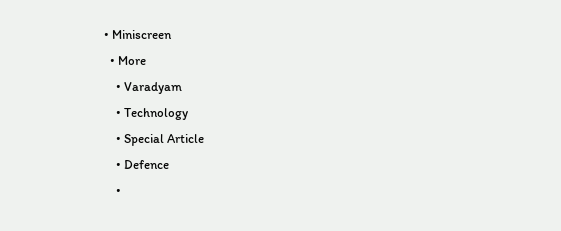• Miniscreen
  • More
    • Varadyam
    • Technology
    • Special Article
    • Defence
    •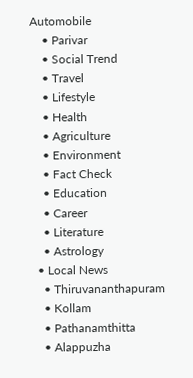Automobile
    • Parivar
    • Social Trend
    • Travel
    • Lifestyle
    • Health
    • Agriculture
    • Environment
    • Fact Check
    • Education
    • Career
    • Literature
    • Astrology
  • Local News
    • Thiruvananthapuram
    • Kollam
    • Pathanamthitta
    • Alappuzha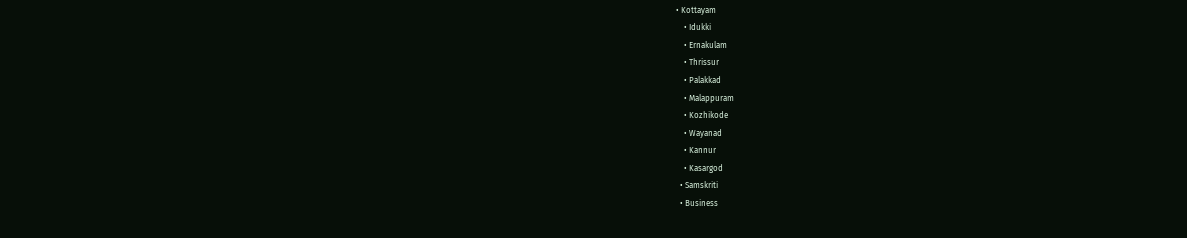• Kottayam
    • Idukki
    • Ernakulam
    • Thrissur
    • Palakkad
    • Malappuram
    • Kozhikode
    • Wayanad
    • Kannur
    • Kasargod
  • Samskriti
  • Business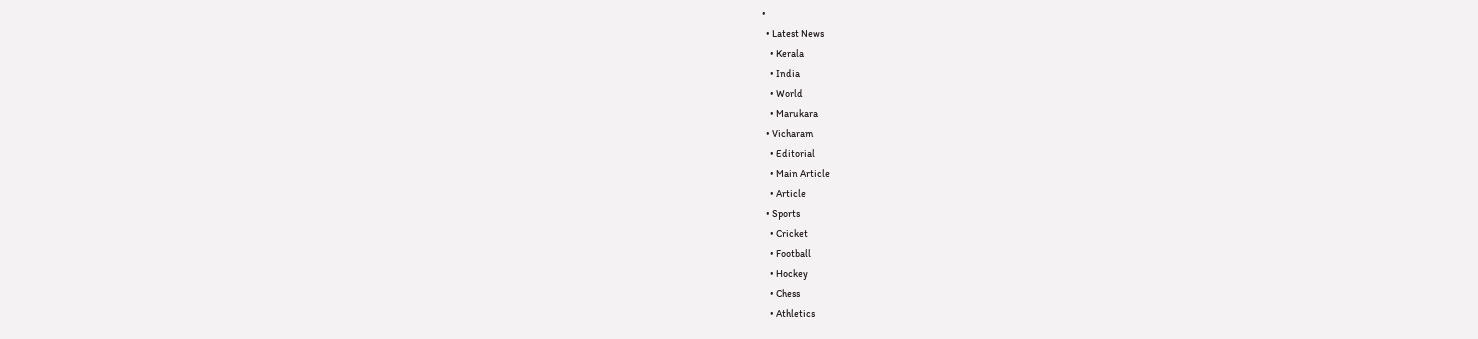•
  • Latest News
    • Kerala
    • India
    • World
    • Marukara
  • Vicharam
    • Editorial
    • Main Article
    • Article
  • Sports
    • Cricket
    • Football
    • Hockey
    • Chess
    • Athletics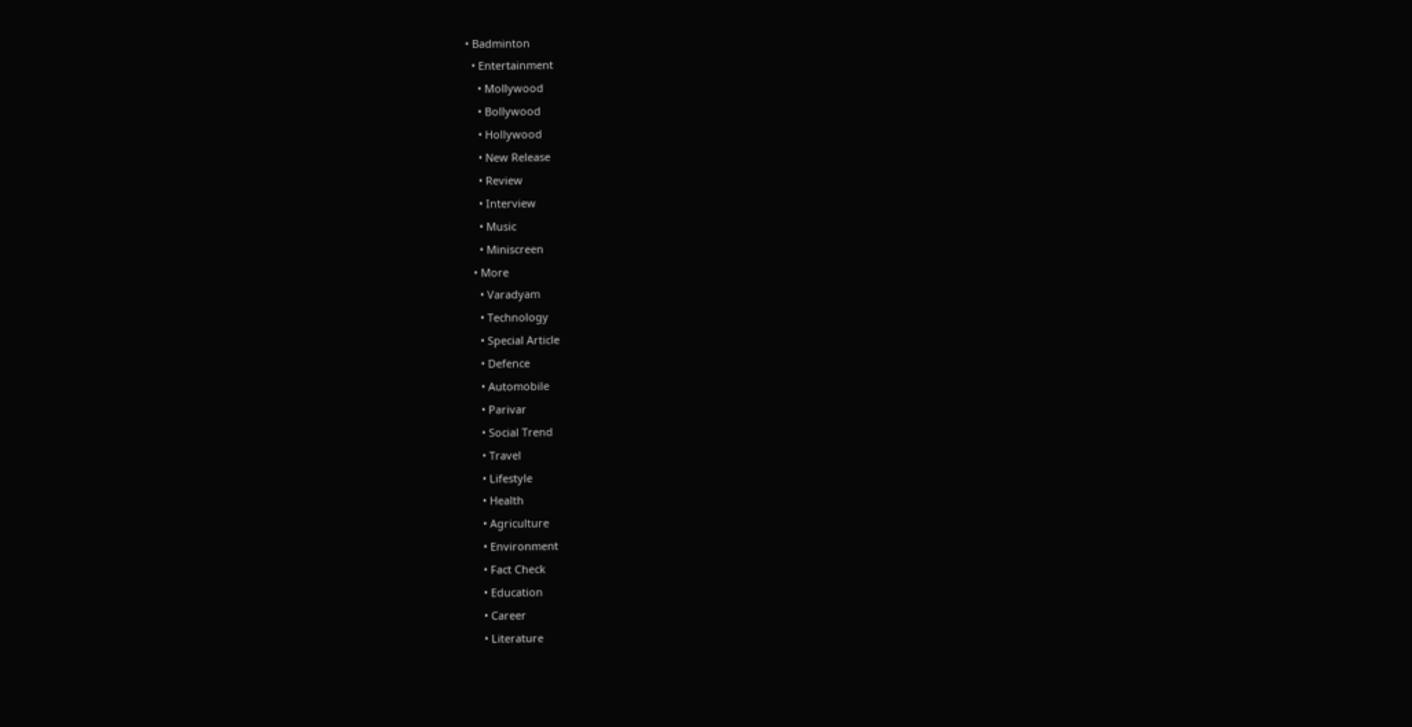• Badminton
  • Entertainment
    • Mollywood
    • Bollywood
    • Hollywood
    • New Release
    • Review
    • Interview
    • Music
    • Miniscreen
  • More
    • Varadyam
    • Technology
    • Special Article
    • Defence
    • Automobile
    • Parivar
    • Social Trend
    • Travel
    • Lifestyle
    • Health
    • Agriculture
    • Environment
    • Fact Check
    • Education
    • Career
    • Literature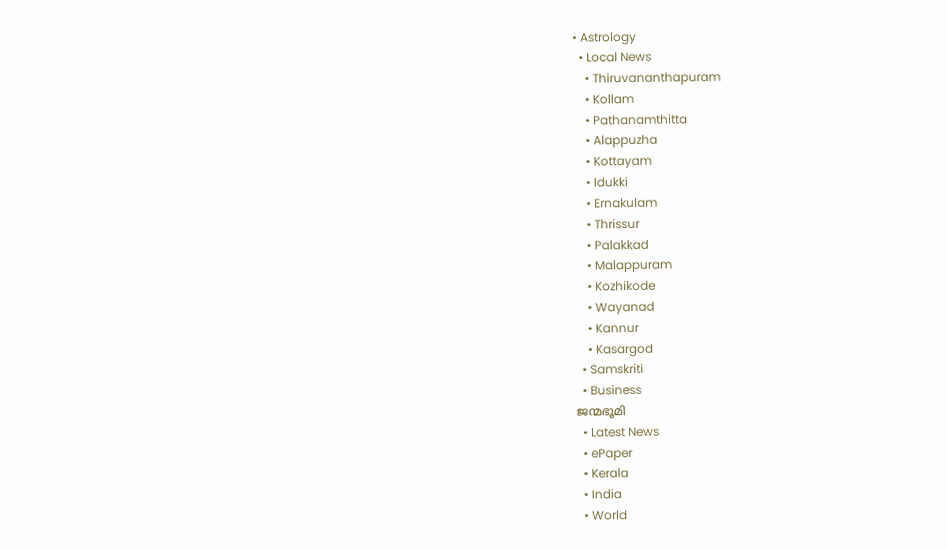• Astrology
  • Local News
    • Thiruvananthapuram
    • Kollam
    • Pathanamthitta
    • Alappuzha
    • Kottayam
    • Idukki
    • Ernakulam
    • Thrissur
    • Palakkad
    • Malappuram
    • Kozhikode
    • Wayanad
    • Kannur
    • Kasargod
  • Samskriti
  • Business
ജന്മഭൂമി
  • Latest News
  • ePaper
  • Kerala
  • India
  • World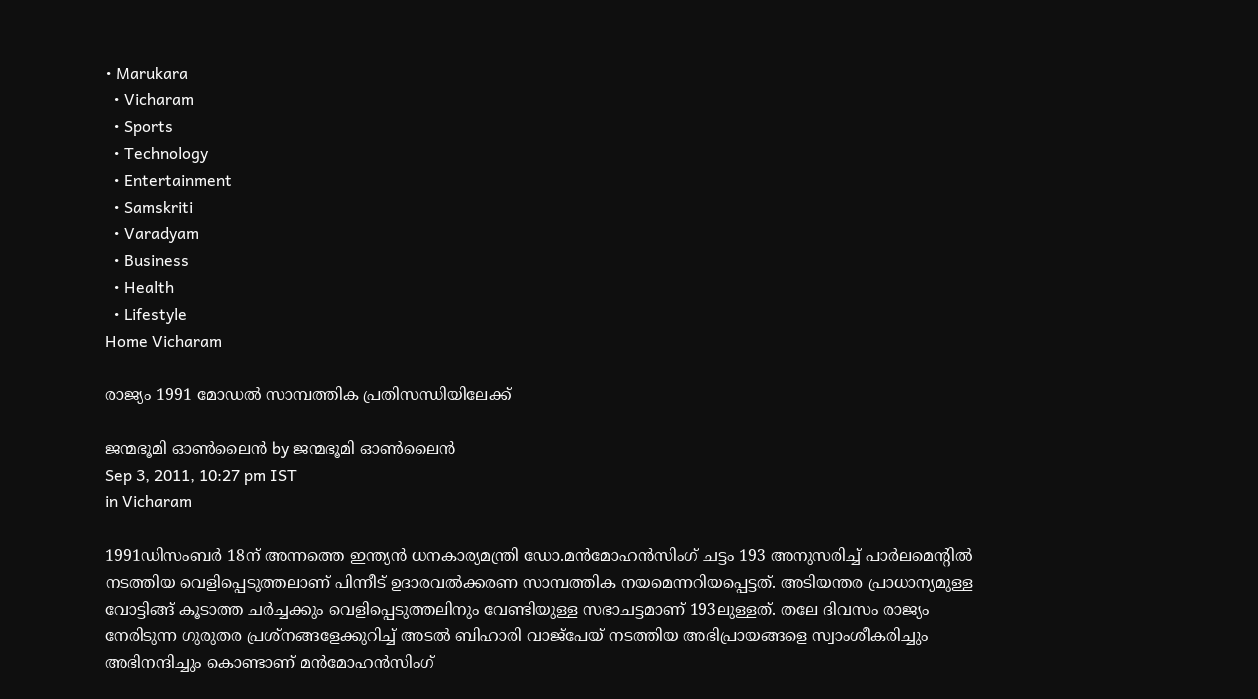• Marukara
  • Vicharam
  • Sports
  • Technology
  • Entertainment
  • Samskriti
  • Varadyam
  • Business
  • Health
  • Lifestyle
Home Vicharam

രാജ്യം 1991 മോഡല്‍ സാമ്പത്തിക പ്രതിസന്ധിയിലേക്ക്‌

ജന്മഭൂമി ഓണ്‍ലൈന്‍ by ജന്മഭൂമി ഓണ്‍ലൈന്‍
Sep 3, 2011, 10:27 pm IST
in Vicharam

1991ഡിസംബര്‍ 18ന്‌ അന്നത്തെ ഇന്ത്യന്‍ ധനകാര്യമന്ത്രി ഡോ.മന്‍മോഹന്‍സിംഗ്‌ ചട്ടം 193 അനുസരിച്ച്‌ പാര്‍ലമെന്റില്‍ നടത്തിയ വെളിപ്പെടുത്തലാണ്‌ പിന്നീട്‌ ഉദാരവല്‍ക്കരണ സാമ്പത്തിക നയമെന്നറിയപ്പെട്ടത്‌. അടിയന്തര പ്രാധാന്യമുള്ള വോട്ടിങ്ങ്‌ കൂടാത്ത ചര്‍ച്ചക്കും വെളിപ്പെടുത്തലിനും വേണ്ടിയുള്ള സഭാചട്ടമാണ്‌ 193ലുള്ളത്‌. തലേ ദിവസം രാജ്യം നേരിടുന്ന ഗുരുതര പ്രശ്നങ്ങളേക്കുറിച്ച്‌ അടല്‍ ബിഹാരി വാജ്പേയ്‌ നടത്തിയ അഭിപ്രായങ്ങളെ സ്വാംശീകരിച്ചും അഭിനന്ദിച്ചും കൊണ്ടാണ്‌ മന്‍മോഹന്‍സിംഗ്‌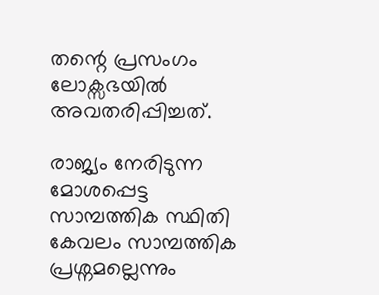തന്റെ പ്രസംഗം ലോക്സഭയില്‍ അവതരിപ്പിച്ചത്‌.

രാജ്യം നേരിടുന്ന മോശപ്പെട്ട സാമ്പത്തിക സ്ഥിതി കേവലം സാമ്പത്തിക പ്രശ്നമല്ലെന്നും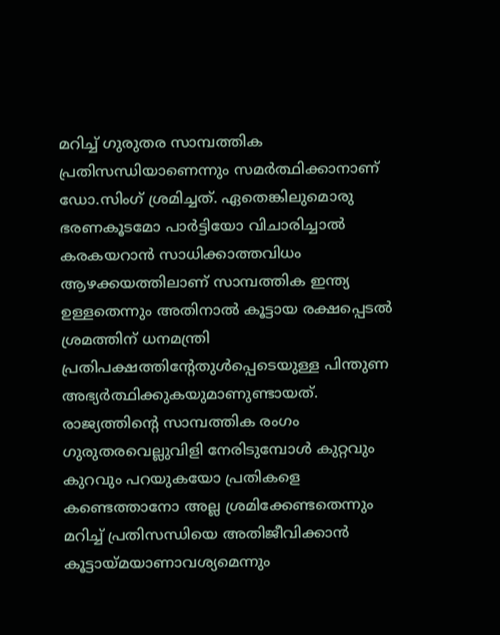മറിച്ച്‌ ഗുരുതര സാമ്പത്തിക പ്രതിസന്ധിയാണെന്നും സമര്‍ത്ഥിക്കാനാണ്‌ ഡോ.സിംഗ്‌ ശ്രമിച്ചത്‌. ഏതെങ്കിലുമൊരു ഭരണകൂടമോ പാര്‍ട്ടിയോ വിചാരിച്ചാല്‍ കരകയറാന്‍ സാധിക്കാത്തവിധം ആഴക്കയത്തിലാണ്‌ സാമ്പത്തിക ഇന്ത്യ ഉള്ളതെന്നും അതിനാല്‍ കൂട്ടായ രക്ഷപ്പെടല്‍ ശ്രമത്തിന്‌ ധനമന്ത്രി പ്രതിപക്ഷത്തിന്റേതുള്‍പ്പെടെയുള്ള പിന്തുണ അഭ്യര്‍ത്ഥിക്കുകയുമാണുണ്ടായത്‌. രാജ്യത്തിന്റെ സാമ്പത്തിക രംഗം ഗുരുതരവെല്ലുവിളി നേരിടുമ്പോള്‍ കുറ്റവും കുറവും പറയുകയോ പ്രതികളെ കണ്ടെത്താനോ അല്ല ശ്രമിക്കേണ്ടതെന്നും മറിച്ച്‌ പ്രതിസന്ധിയെ അതിജീവിക്കാന്‍ കൂട്ടായ്‌മയാണാവശ്യമെന്നും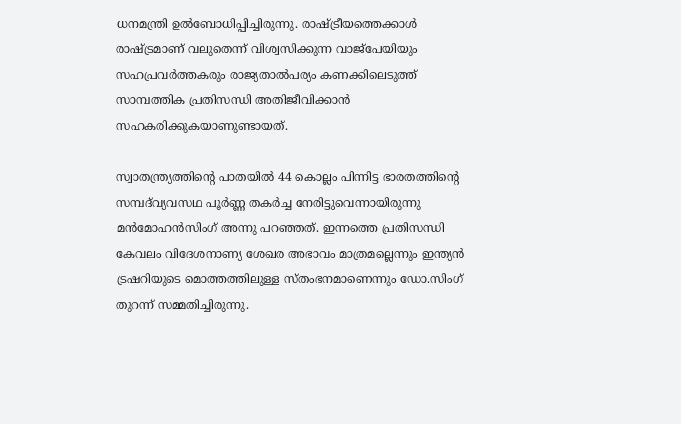ധനമന്ത്രി ഉല്‍ബോധിപ്പിച്ചിരുന്നു. രാഷ്‌ട്രീയത്തെക്കാള്‍ രാഷ്‌ട്രമാണ്‌ വലുതെന്ന്‌ വിശ്വസിക്കുന്ന വാജ്പേയിയും സഹപ്രവര്‍ത്തകരും രാജ്യതാല്‍പര്യം കണക്കിലെടുത്ത്‌ സാമ്പത്തിക പ്രതിസന്ധി അതിജീവിക്കാന്‍ സഹകരിക്കുകയാണുണ്ടായത്‌.

സ്വാതന്ത്ര്യത്തിന്റെ പാതയില്‍ 44 കൊല്ലം പിന്നിട്ട ഭാരതത്തിന്റെ സമ്പദ്‌വ്യവസഥ പൂര്‍ണ്ണ തകര്‍ച്ച നേരിട്ടുവെന്നായിരുന്നു മന്‍മോഹന്‍സിംഗ്‌ അന്നു പറഞ്ഞത്‌. ഇന്നത്തെ പ്രതിസന്ധി കേവലം വിദേശനാണ്യ ശേഖര അഭാവം മാത്രമല്ലെന്നും ഇന്ത്യന്‍ ട്രഷറിയുടെ മൊത്തത്തിലുള്ള സ്തംഭനമാണെന്നും ഡോ.സിംഗ്‌ തുറന്ന്‌ സമ്മതിച്ചിരുന്നു.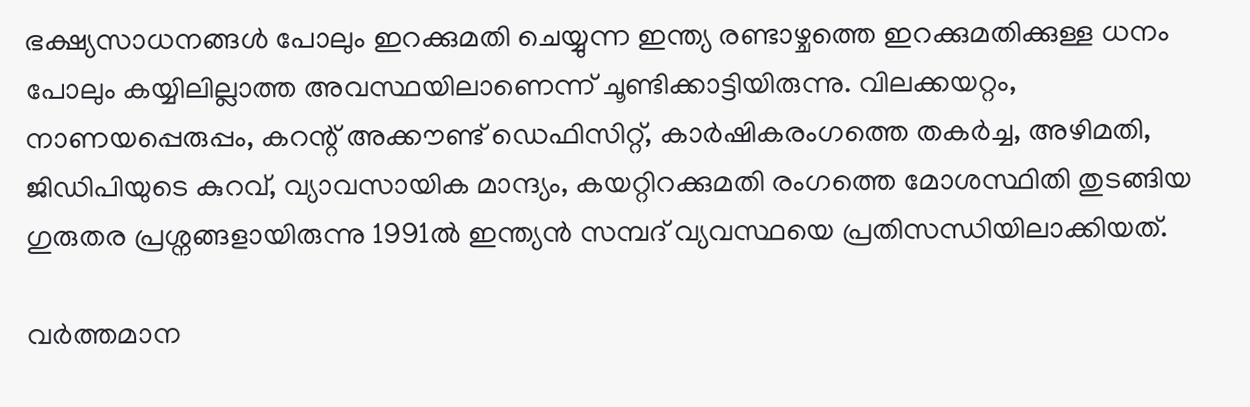ഭക്ഷ്യസാധനങ്ങള്‍ പോലും ഇറക്കുമതി ചെയ്യുന്ന ഇന്ത്യ രണ്ടാഴ്ചത്തെ ഇറക്കുമതിക്കുള്ള ധനം പോലും കയ്യിലില്ലാത്ത അവസ്ഥയിലാണെന്ന്‌ ചൂണ്ടിക്കാട്ടിയിരുന്നു. വിലക്കയറ്റം, നാണയപ്പെരുപ്പം, കറന്റ്‌ അക്കൗണ്ട്‌ ഡെഫിസിറ്റ്‌, കാര്‍ഷികരംഗത്തെ തകര്‍ച്ച, അഴിമതി, ജിഡിപിയുടെ കുറവ്‌, വ്യാവസായിക മാന്ദ്യം, കയറ്റിറക്കുമതി രംഗത്തെ മോശസ്ഥിതി തുടങ്ങിയ ഗുരുതര പ്രശ്നങ്ങളായിരുന്നു 1991ല്‍ ഇന്ത്യന്‍ സമ്പദ്‌ വ്യവസ്ഥയെ പ്രതിസന്ധിയിലാക്കിയത്‌.

വര്‍ത്തമാന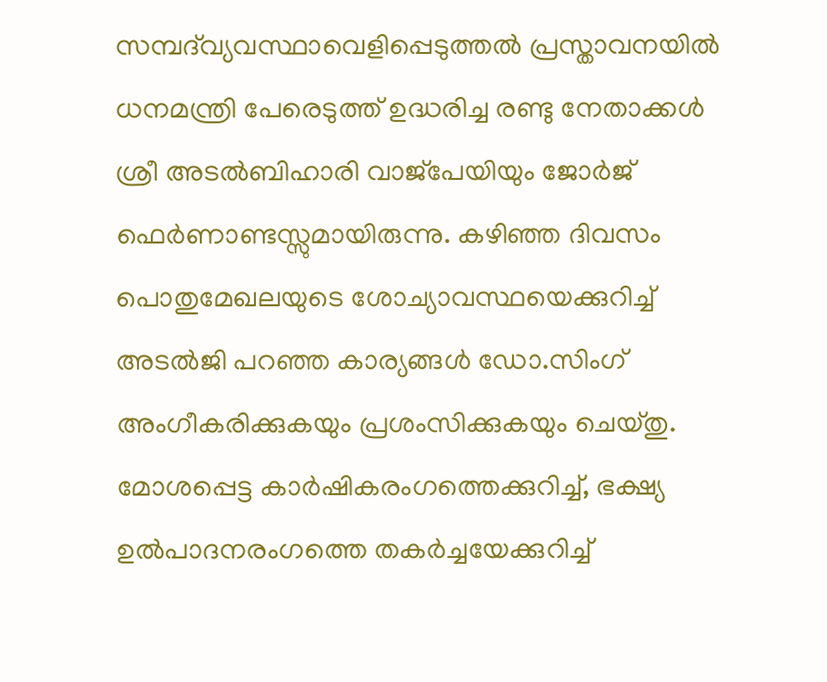സമ്പദ്‌വ്യവസ്ഥാവെളിപ്പെടുത്തല്‍ പ്രസ്താവനയില്‍ ധനമന്ത്രി പേരെടുത്ത്‌ ഉദ്ധരിച്ച രണ്ടു നേതാക്കള്‍ ശ്രീ അടല്‍ബിഹാരി വാജ്പേയിയും ജോര്‍ജ്‌ ഫെര്‍ണാണ്ടസ്സുമായിരുന്നു. കഴിഞ്ഞ ദിവസം പൊതുമേഖലയുടെ ശോച്യാവസ്ഥയെക്കുറിച്ച്‌ അടല്‍ജി പറഞ്ഞ കാര്യങ്ങള്‍ ഡോ.സിംഗ്‌ അംഗീകരിക്കുകയും പ്രശംസിക്കുകയും ചെയ്തു. മോശപ്പെട്ട കാര്‍ഷികരംഗത്തെക്കുറിച്ച്‌, ഭക്ഷ്യ ഉല്‍പാദനരംഗത്തെ തകര്‍ച്ചയേക്കുറിച്ച്‌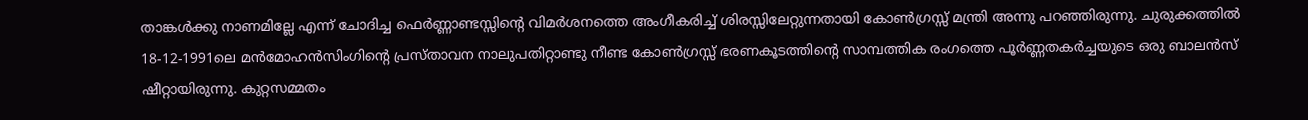താങ്കള്‍ക്കു നാണമില്ലേ എന്ന്‌ ചോദിച്ച ഫെര്‍ണ്ണാണ്ടസ്സിന്റെ വിമര്‍ശനത്തെ അംഗീകരിച്ച്‌ ശിരസ്സിലേറ്റുന്നതായി കോണ്‍ഗ്രസ്സ്‌ മന്ത്രി അന്നു പറഞ്ഞിരുന്നു. ചുരുക്കത്തില്‍ 18-12-1991ലെ മന്‍മോഹന്‍സിംഗിന്റെ പ്രസ്താവന നാലുപതിറ്റാണ്ടു നീണ്ട കോണ്‍ഗ്രസ്സ്‌ ഭരണകൂടത്തിന്റെ സാമ്പത്തിക രംഗത്തെ പൂര്‍ണ്ണതകര്‍ച്ചയുടെ ഒരു ബാലന്‍സ്‌ ഷീറ്റായിരുന്നു. കുറ്റസമ്മതം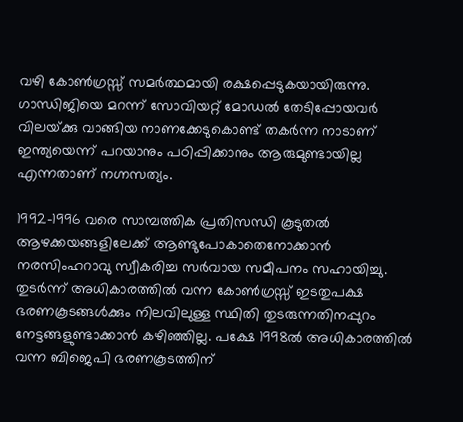വഴി കോണ്‍ഗ്രസ്സ്‌ സമര്‍ത്ഥമായി രക്ഷപ്പെടുകയായിരുന്നു. ഗാന്ധിജിയെ മറന്ന്‌ സോവിയറ്റ്‌ മോഡല്‍ തേടിപ്പോയവര്‍ വിലയ്‌ക്കു വാങ്ങിയ നാണക്കേടുകൊണ്ട്‌ തകര്‍ന്ന നാടാണ്‌ ഇന്ത്യയെന്ന്‌ പറയാനും പഠിപ്പിക്കാനും ആരുമുണ്ടായില്ല എന്നതാണ്‌ നഗ്നസത്യം.

1992-1996 വരെ സാമ്പത്തിക പ്രതിസന്ധി കൂടുതല്‍ ആഴക്കയങ്ങളിലേക്ക്‌ ആണ്ടുപോകാതെനോക്കാന്‍ നരസിംഹറാവു സ്വീകരിച്ച സര്‍വായ സമീപനം സഹായിച്ചു. തുടര്‍ന്ന്‌ അധികാരത്തില്‍ വന്ന കോണ്‍ഗ്രസ്സ്‌ ഇടതുപക്ഷ ഭരണകൂടങ്ങള്‍ക്കും നിലവിലുള്ള സ്ഥിതി തുടരുന്നതിനപ്പുറം നേട്ടങ്ങളുണ്ടാക്കാന്‍ കഴിഞ്ഞില്ല. പക്ഷേ 1998ല്‍ അധികാരത്തില്‍ വന്ന ബിജെപി ഭരണകൂടത്തിന്‌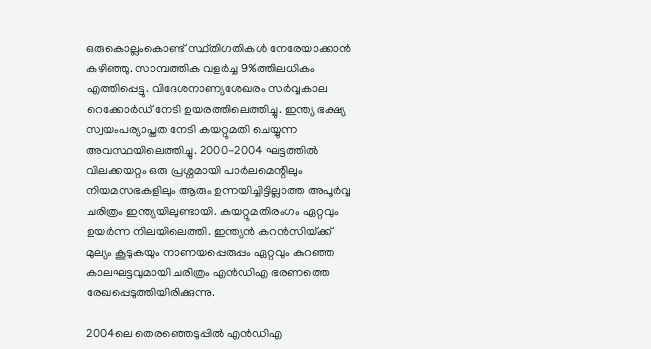ഒരുകൊല്ലംകൊണ്ട്‌ സ്ഥ്തിഗതികള്‍ നേരേയാക്കാന്‍ കഴിഞ്ഞു. സാമ്പത്തിക വളര്‍ച്ച 9%ത്തിലധികം എത്തിപ്പെട്ടു. വിദേശനാണ്യശേഖരം സര്‍വ്വകാല റെക്കോര്‍ഡ്‌ നേടി ഉയരത്തിലെത്തിച്ചു. ഇന്ത്യ ഭക്ഷ്യ സ്വയംപര്യാപ്തത നേടി കയറ്റുമതി ചെയ്യുന്ന അവസ്ഥയിലെത്തിച്ചു. 2000-2004 ഘട്ടത്തില്‍ വിലക്കയറ്റം ഒരു പ്രശ്നമായി പാര്‍ലമെന്റിലും നിയമസഭകളിലും ആരും ഉന്നയിച്ചിട്ടില്ലാത്ത അപൂര്‍വ്വ ചരിത്രം ഇന്ത്യയിലുണ്ടായി. കയറ്റുമതിരംഗം ഏറ്റവും ഉയര്‍ന്ന നിലയിലെത്തി. ഇന്ത്യന്‍ കറന്‍സിയ്‌ക്ക്‌ മുല്യം കൂടുകയും നാണയപ്പെരുപ്പം ഏറ്റവും കുറഞ്ഞ കാലഘട്ടവുമായി ചരിത്രം എന്‍ഡിഎ ഭരണത്തെ രേഖപ്പെടുത്തിയിരിക്കുന്നു.

2004ലെ തെരഞ്ഞെടുപ്പില്‍ എന്‍ഡിഎ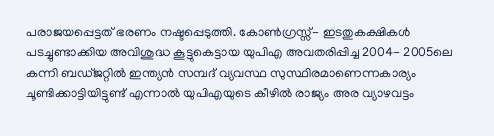പരാജയപ്പെട്ടത്‌ ഭരണം നഷ്ടപ്പെടുത്തി. കോണ്‍ഗ്രസ്സ്‌- ഇടതുകക്ഷികള്‍ പടച്ചുണ്ടാക്കിയ അവിശുദ്ധ കൂട്ടുകെട്ടായ യുപിഎ അവതരിപ്പിച്ച 2004- 2005ലെ കന്നി ബഡ്ജറ്റില്‍ ഇന്ത്യന്‍ സമ്പദ്‌ വ്യവസ്ഥ സുസ്ഥിരമാണെന്നകാര്യം ചൂണ്ടിക്കാട്ടിയിട്ടുണ്ട്‌ എന്നാല്‍ യുപിഎയുടെ കീഴില്‍ രാജ്യം അര വ്യാഴവട്ടം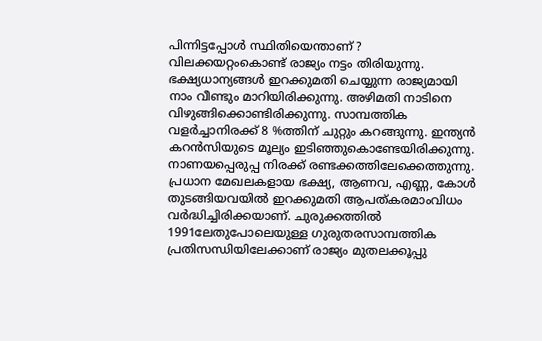പിന്നിട്ടപ്പോള്‍ സ്ഥിതിയെന്താണ്‌ ? വിലക്കയറ്റംകൊണ്ട്‌ രാജ്യം നട്ടം തിരിയുന്നു. ഭക്ഷ്യധാന്യങ്ങള്‍ ഇറക്കുമതി ചെയ്യുന്ന രാജ്യമായി നാം വീണ്ടും മാറിയിരിക്കുന്നു. അഴിമതി നാടിനെ വിഴുങ്ങിക്കൊണ്ടിരിക്കുന്നു. സാമ്പത്തിക വളര്‍ച്ചാനിരക്ക്‌ 8 %ത്തിന്‌ ചുറ്റും കറങ്ങുന്നു. ഇന്ത്യന്‍ കറന്‍സിയുടെ മൂല്യം ഇടിഞ്ഞുകൊണ്ടേയിരിക്കുന്നു. നാണയപ്പെരുപ്പ നിരക്ക്‌ രണ്ടക്കത്തിലേക്കെത്തുന്നു. പ്രധാന മേഖലകളായ ഭക്ഷ്യ, ആണവ, എണ്ണ, കോള്‍ തുടങ്ങിയവയില്‍ ഇറക്കുമതി ആപത്കരമാംവിധം വര്‍ദ്ധിച്ചിരിക്കയാണ്‌. ചുരുക്കത്തില്‍ 1991ലേതുപോലെയുള്ള ഗുരുതരസാമ്പത്തിക പ്രതിസന്ധിയിലേക്കാണ്‌ രാജ്യം മുതലക്കൂപ്പു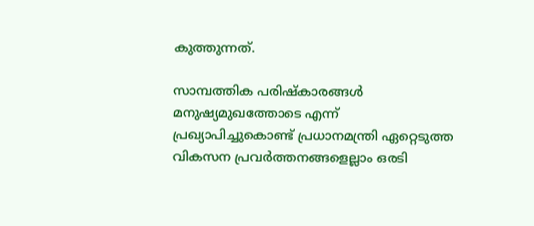കുത്തുന്നത്‌.

സാമ്പത്തിക പരിഷ്കാരങ്ങള്‍ മനുഷ്യമുഖത്തോടെ എന്ന്‌ പ്രഖ്യാപിച്ചുകൊണ്ട്‌ പ്രധാനമന്ത്രി ഏറ്റെടുത്ത വികസന പ്രവര്‍ത്തനങ്ങളെല്ലാം ഒരടി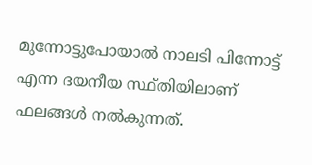മുന്നോട്ടുപോയാല്‍ നാലടി പിന്നോട്ട്‌ എന്ന ദയനീയ സ്ഥ്തിയിലാണ്‌ ഫലങ്ങള്‍ നല്‍കുന്നത്‌.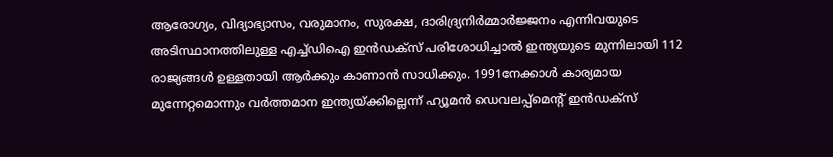ആരോഗ്യം, വിദ്യാഭ്യാസം, വരുമാനം, സുരക്ഷ, ദാരിദ്ര്യനിര്‍മ്മാര്‍ജ്ജനം എന്നിവയുടെ അടിസ്ഥാനത്തിലുള്ള എച്ച്ഡിഐ ഇന്‍ഡക്സ്‌ പരിശോധിച്ചാല്‍ ഇന്ത്യയുടെ മുന്നിലായി 112 രാജ്യങ്ങള്‍ ഉള്ളതായി ആര്‍ക്കും കാണാന്‍ സാധിക്കും. 1991നേക്കാള്‍ കാര്യമായ മുന്നേറ്റമൊന്നും വര്‍ത്തമാന ഇന്ത്യയ്‌ക്കില്ലെന്ന്‌ ഹ്യൂമന്‍ ഡെവലപ്പ്മെന്റ്‌ ഇന്‍ഡക്സ്‌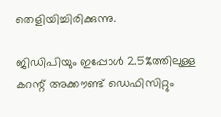തെളിയിച്ചിരിക്കുന്നു.

ജിഡിപിയും ഇപ്പോള്‍ 2.5%ത്തിലുള്ള കറന്റ്‌ അക്കൗണ്ട്‌ ഡെഫിസിറ്റും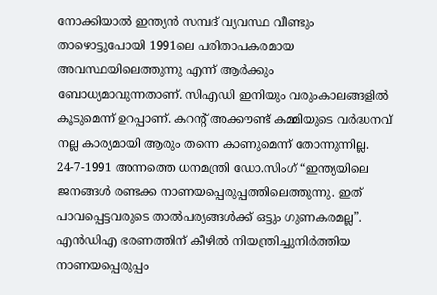നോക്കിയാല്‍ ഇന്ത്യന്‍ സമ്പദ്‌ വ്യവസ്ഥ വീണ്ടും താഴൊട്ടുപോയി 1991ലെ പരിതാപകരമായ അവസ്ഥയിലെത്തുന്നു എന്ന്‌ ആര്‍ക്കും ബോധ്യമാവുന്നതാണ്‌. സിഎഡി ഇനിയും വരുംകാലങ്ങളില്‍ കൂടുമെന്ന്‌ ഉറപ്പാണ്‌. കറന്റ്‌ അക്കൗണ്ട്‌ കമ്മിയുടെ വര്‍ദ്ധനവ്‌ നല്ല കാര്യമായി ആരും തന്നെ കാണുമെന്ന്‌ തോന്നുന്നില്ല. 24-7-1991 അന്നത്തെ ധനമന്ത്രി ഡോ.സിംഗ്‌ “ഇന്ത്യയിലെ ജനങ്ങള്‍ രണ്ടക്ക നാണയപ്പെരുപ്പത്തിലെത്തുന്നു. ഇത്‌ പാവപ്പെട്ടവരുടെ താല്‍പര്യങ്ങള്‍ക്ക്‌ ഒട്ടും ഗുണകരമല്ല”. എന്‍ഡിഎ ഭരണത്തിന്‌ കീഴില്‍ നിയന്ത്രിച്ചുനിര്‍ത്തിയ നാണയപ്പെരുപ്പം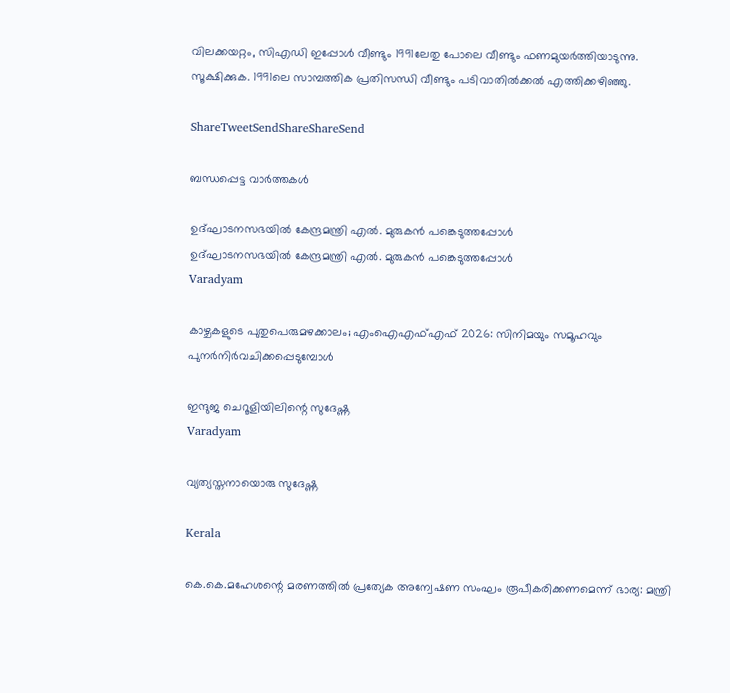വിലക്കയറ്റം, സിഎഡി ഇപ്പോള്‍ വീണ്ടും 1991ലേതു പോലെ വീണ്ടും ഫണമുയര്‍ത്തിയാടുന്നു. സൂക്ഷിക്കുക. 1991ലെ സാമ്പത്തിക പ്രതിസന്ധി വീണ്ടും പടിവാതില്‍ക്കല്‍ എത്തിക്കഴിഞ്ഞു.

ShareTweetSendShareShareSend

ബന്ധപ്പെട്ട വാര്‍ത്തകള്‍

ഉദ്ഘാടനസഭയില്‍ കേന്ദ്രമന്ത്രി എല്‍. മുരുകന്‍ പങ്കെടുത്തപ്പോള്‍
ഉദ്ഘാടനസഭയില്‍ കേന്ദ്രമന്ത്രി എല്‍. മുരുകന്‍ പങ്കെടുത്തപ്പോള്‍
Varadyam

കാഴ്ചകളുടെ പുതുപെരുമഴക്കാലം; എംഐഎഫ്എഫ് 2026: സിനിമയും സമൂഹവും പുനര്‍നിര്‍വചിക്കപ്പെടുമ്പോള്‍

ഇന്ദുജ ചെറൂളിയിലിന്റെ സുദേഷ്ണ
Varadyam

വ്യത്യസ്തനായൊരു സുദേഷ്ണ

Kerala

കെ.കെ.മഹേശന്റെ മരണത്തില്‍ പ്രത്യേക അന്വേഷണ സംഘം രൂപീകരിക്കണമെന്ന് ഭാര്യ: മന്ത്രി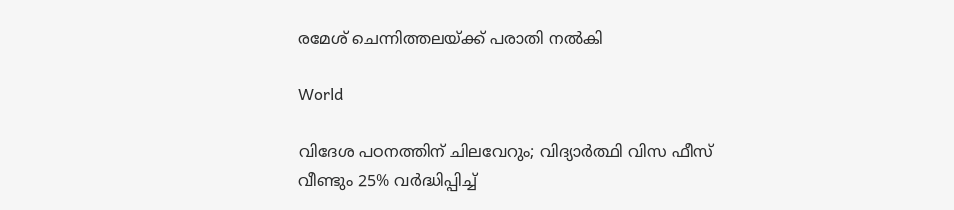രമേശ് ചെന്നിത്തലയ്‌ക്ക് പരാതി നല്‍കി

World

വിദേശ പഠനത്തിന് ചിലവേറും; വിദ്യാർത്ഥി വിസ ഫീസ് വീണ്ടും 25% വർദ്ധിപ്പിച്ച്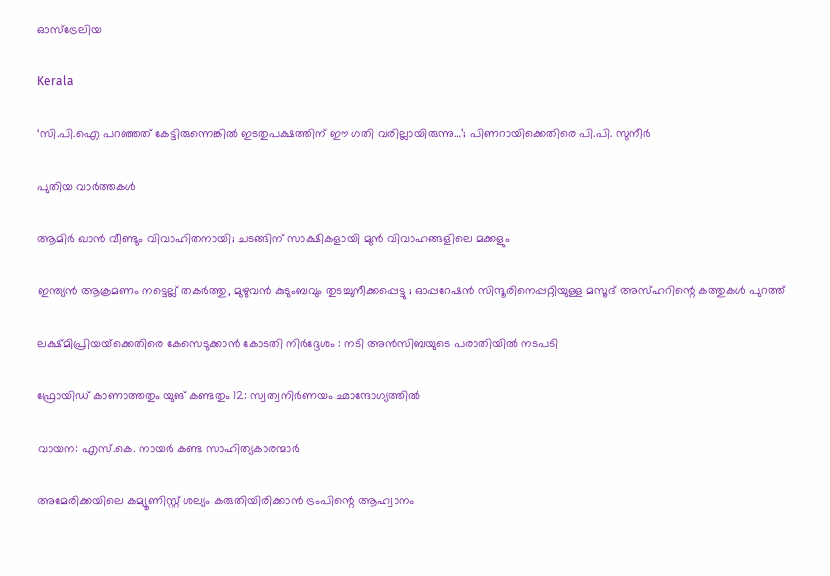ഓസ്ട്രേലിയ

Kerala

‘സി.പി.ഐ പറഞ്ഞത് കേട്ടിരുന്നെങ്കിൽ ഇടതുപക്ഷത്തിന് ഈ ഗതി വരില്ലായിരുന്നു…’; പിണറായിക്കെതിരെ പി.പി. സുനീർ

പുതിയ വാര്‍ത്തകള്‍

ആമിർ ഖാൻ വീണ്ടും വിവാഹിതനായി; ചടങ്ങിന് സാക്ഷികളായി മുൻ വിവാഹങ്ങളിലെ മക്കളും

ഇന്ത്യൻ ആക്രമണം നട്ടെല്ല് തകർത്തു, മുഴുവൻ കുടുംബവും തുടച്ചുനീക്കപ്പെട്ടു ; ഓപ്പറേഷൻ സിന്ദൂരിനെപ്പറ്റിയുള്ള മസൂദ് അസ്ഹറിന്റെ കത്തുകൾ പുറത്ത്

ലക്ഷ്മിപ്രിയയ്‌ക്കെതിരെ കേസെടുക്കാന്‍ കോടതി നിര്‍ദ്ദേശം : നടി അന്‍സിബയുടെ പരാതിയില്‍ നടപടി

ഫ്രോയിഡ് കാണാത്തതും യുങ് കണ്ടതും 12: സ്വത്വനിര്‍ണയം ഛാന്ദോഗ്യത്തില്‍

വായന: എസ്.കെ. നായര്‍ കണ്ട സാഹിത്യകാരന്മാര്‍

അമേരിക്കയിലെ കമ്യൂണിസ്റ്റ് ശല്യം കരുതിയിരിക്കാൻ ട്രംപിന്റെ ആഹ്വാനം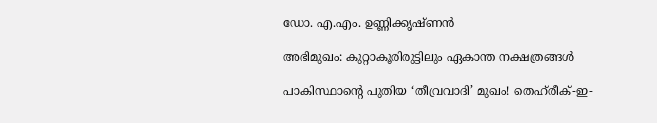ഡോ. എ.എം. ഉണ്ണിക്കൃഷ്ണന്‍

അഭിമുഖം: കുറ്റാകൂരിരുട്ടിലും ഏകാന്ത നക്ഷത്രങ്ങള്‍

പാകിസ്ഥാന്റെ പുതിയ ‘തീവ്രവാദി’ മുഖം! തെഹ്‌രീക്-ഇ-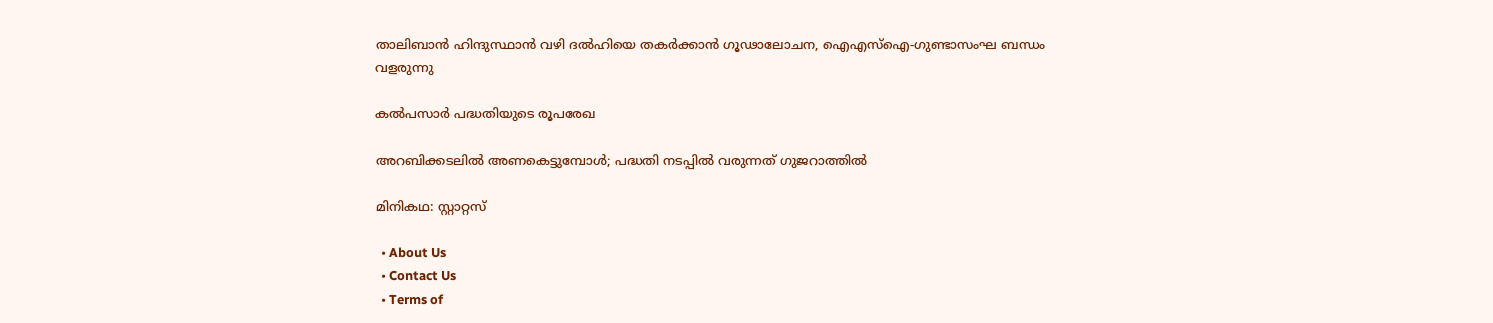താലിബാൻ ഹിന്ദുസ്ഥാൻ വഴി ദൽഹിയെ തകർക്കാൻ ഗൂഢാലോചന, ഐഎസ്ഐ-ഗുണ്ടാസംഘ ബന്ധം വളരുന്നു

കല്‍പസാര്‍ പദ്ധതിയുടെ രൂപരേഖ

അറബിക്കടലില്‍ അണകെട്ടുമ്പോള്‍; പദ്ധതി നടപ്പില്‍ വരുന്നത് ഗുജറാത്തില്‍

മിനികഥ: സ്റ്റാറ്റസ്

  • About Us
  • Contact Us
  • Terms of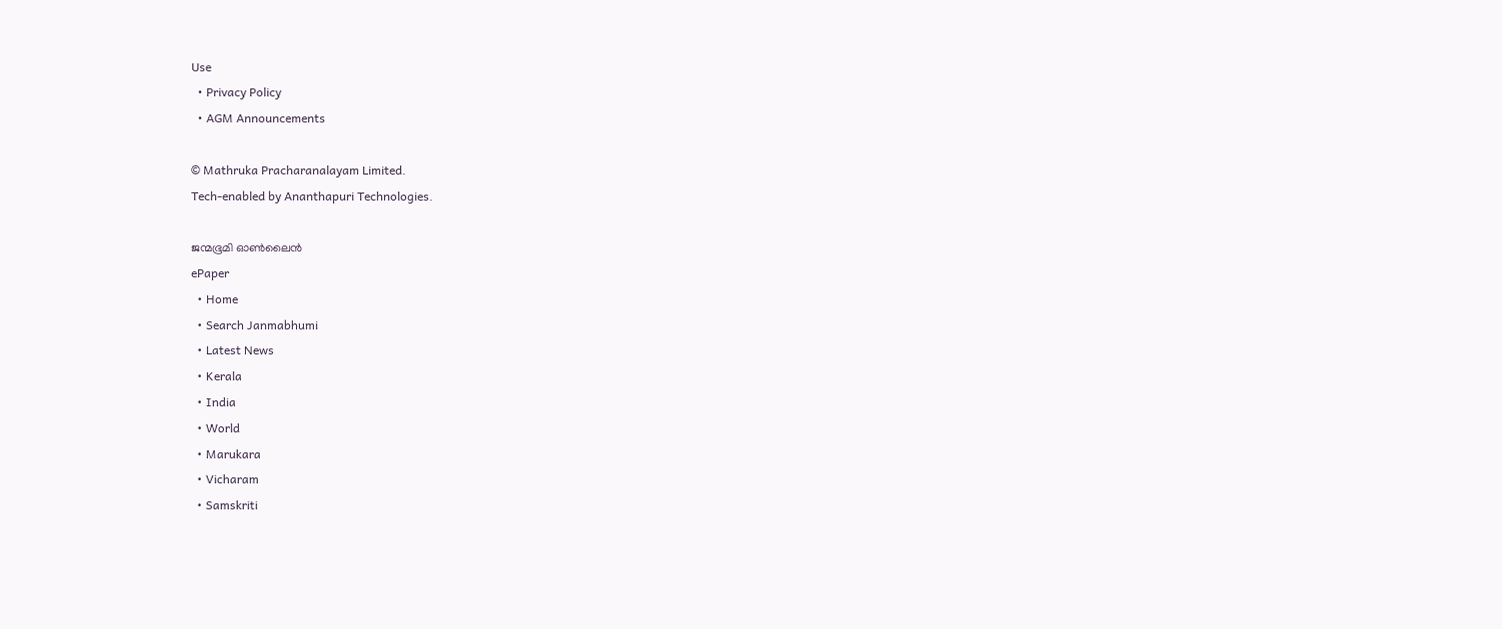Use
  • Privacy Policy
  • AGM Announcements

© Mathruka Pracharanalayam Limited.
Tech-enabled by Ananthapuri Technologies.

ജന്മഭൂമി ഓണ്‍ലൈന്‍
ePaper
  • Home
  • Search Janmabhumi
  • Latest News
  • Kerala
  • India
  • World
  • Marukara
  • Vicharam
  • Samskriti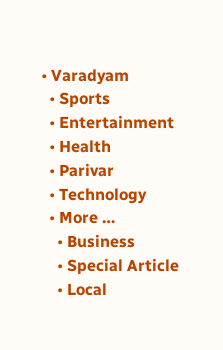• Varadyam
  • Sports
  • Entertainment
  • Health
  • Parivar
  • Technology
  • More …
    • Business
    • Special Article
    • Local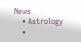News
    • Astrology
    •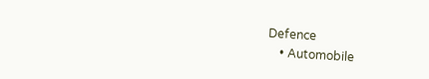Defence
    • Automobile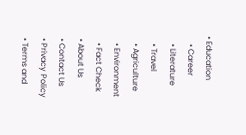• Education
    • Career
    • Literature
    • Travel
    • Agriculture
    • Environment
    • Fact Check
  • About Us
  • Contact Us
  • Privacy Policy
  • Terms and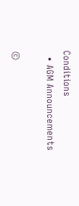Conditions
  • AGM Announcements

©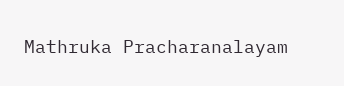Mathruka Pracharanalayam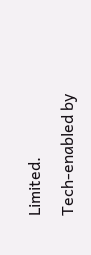Limited.
Tech-enabled by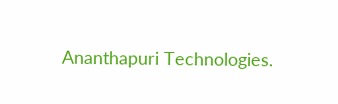Ananthapuri Technologies.